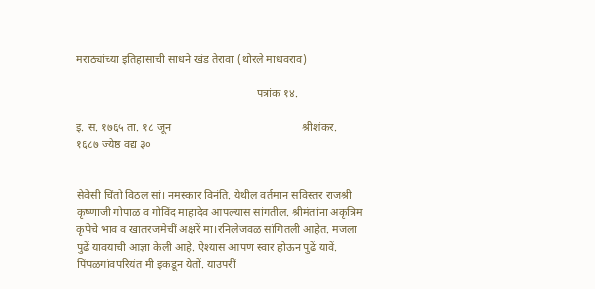मराठ्यांच्या इतिहासाची साधने खंड तेरावा (थोरले माधवराव)

                                                               पत्रांक १४.

इ. स. १७६५ ता. १८ जून                                              श्रीशंकर.                                                       १६८७ ज्येष्ठ वद्य ३०


सेवेसी चिंतो विठल सां। नमस्कार विनंति. येथील वर्तमान सविस्तर राजश्री कृष्णाजी गोपाळ व गोविंद माहादेव आपल्यास सांगतील. श्रीमंतांना अकृत्रिम कृपेचे भाव व खातरजमेचीं अक्षरें मा।रनिलेजवळ सांगितली आहेत. मजला पुढें यावयाची आज्ञा केली आहे. ऐश्यास आपण स्वार होऊन पुढें यावें. पिंपळगांवपरियंत मी इकडून येतों. याउपरीं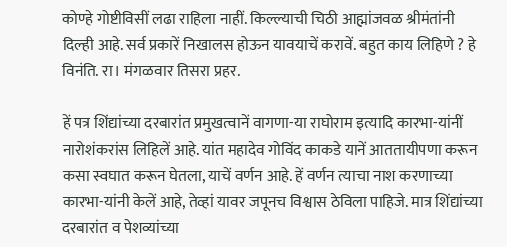कोण्हे गोष्टीविसीं लढा राहिला नाहीं. किल्ल्याची चिठी आह्मांजवळ श्रीमंतांनी दिल्ही आहे. सर्व प्रकारें निखालस होऊन यावयाचें करावें. बहुत काय लिहिणे ? हे विनंति. रा। मंगळवार तिसरा प्रहर.

हें पत्र शिंद्यांच्या दरबारांत प्रमुखत्वानें वागणा-या राघोराम इत्यादि कारभा-यांनीं नारोशंकरांस लिहिलें आहे. यांत महादेव गोविंद काकडे यानें आततायीपणा करून कसा स्वघात करून घेतला, याचें वर्णन आहे. हें वर्णन त्याचा नाश करणाच्या कारभा-यांनी केलें आहे, तेव्हां यावर जपूनच विश्वास ठेविला पाहिजे. मात्र शिंद्यांच्या दरबारांत व पेशव्यांच्या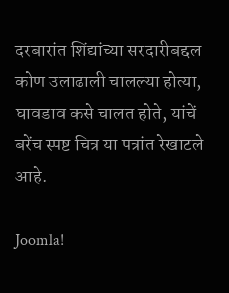दरबारांत शिंद्यांच्या सरदारीबद्दल कोण उलाढाली चालल्या होत्या, घावडाव कसे चालत होते, यांचें बरेंच स्पष्ट चित्र या पत्रांत रेखाटले आहे.

Joomla!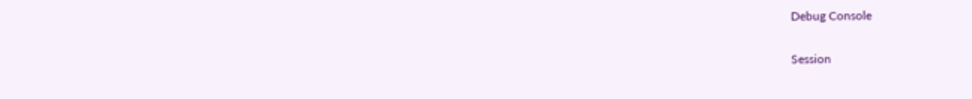Debug Console

Session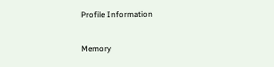Profile Information

Memory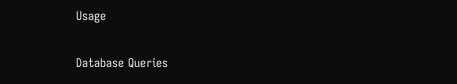Usage

Database Queries